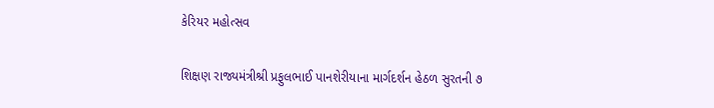કેરિયર મહોત્સવ

શિક્ષણ રાજ્યમંત્રીશ્રી પ્રફુલભાઈ પાનશેરીયાના માર્ગદર્શન હેઠળ સુરતની ૭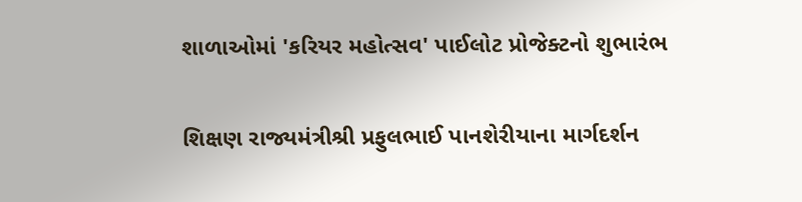શાળાઓમાં 'કરિયર મહોત્સવ' પાઈલોટ પ્રોજેક્ટનો શુભારંભ

શિક્ષણ રાજ્યમંત્રીશ્રી પ્રફુલભાઈ પાનશેરીયાના માર્ગદર્શન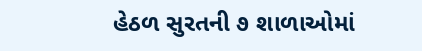હેઠળ સુરતની ૭ શાળાઓમાં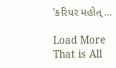'કરિયર મહોત્…

Load More
That is All